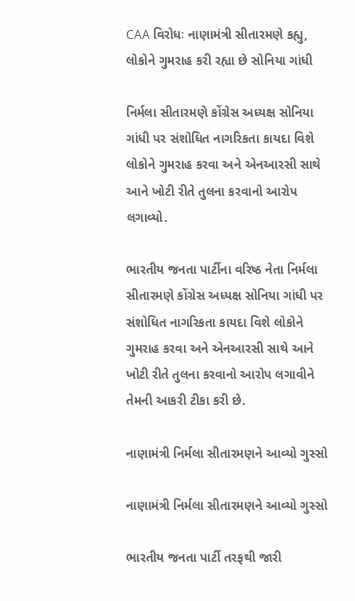CAA વિરોધઃ નાણામંત્રી સીતારમણે કહ્યુ, લોકોને ગુમરાહ કરી રહ્યા છે સોનિયા ગાંધી

નિર્મલા સીતારમણે કોંગ્રેસ અધ્યક્ષ સોનિયા ગાંધી પર સંશોધિત નાગરિકતા કાયદા વિશે લોકોને ગુમરાહ કરવા અને એનઆરસી સાથે આને ખોટી રીતે તુલના કરવાનો આરોપ લગાવ્યો.

ભારતીય જનતા પાર્ટીના વરિષ્ઠ નેતા નિર્મલા સીતારમણે કોંગ્રેસ અધ્યક્ષ સોનિયા ગાંધી પર સંશોધિત નાગરિકતા કાયદા વિશે લોકોને ગુમરાહ કરવા અને એનઆરસી સાથે આને ખોટી રીતે તુલના કરવાનો આરોપ લગાવીને તેમની આકરી ટીકા કરી છે.

નાણામંત્રી નિર્મલા સીતારમણને આવ્યો ગુસ્સો

નાણામંત્રી નિર્મલા સીતારમણને આવ્યો ગુસ્સો

ભારતીય જનતા પાર્ટી તરફથી જારી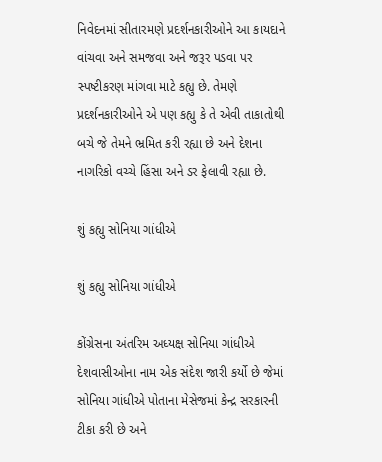નિવેદનમાં સીતારમણે પ્રદર્શનકારીઓને આ કાયદાને વાંચવા અને સમજવા અને જરૂર પડવા પર સ્પષ્ટીકરણ માંગવા માટે કહ્યુ છે. તેમણે પ્રદર્શનકારીઓને એ પણ કહ્યુ કે તે એવી તાકાતોથી બચે જે તેમને ભ્રમિત કરી રહ્યા છે અને દેશના નાગરિકો વચ્ચે હિંસા અને ડર ફેલાવી રહ્યા છે.

શું કહ્યુ સોનિયા ગાંધીએ

શું કહ્યુ સોનિયા ગાંધીએ

કોંગ્રેસના અંતરિમ અધ્યક્ષ સોનિયા ગાંધીએ દેશવાસીઓના નામ એક સંદેશ જારી કર્યો છે જેમાં સોનિયા ગાંધીએ પોતાના મેસેજમાં કેન્દ્ર સરકારની ટીકા કરી છે અને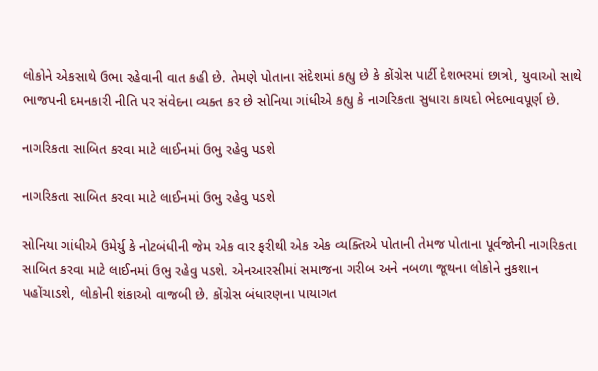લોકોને એકસાથે ઉભા રહેવાની વાત કહી છે. તેમણે પોતાના સંદેશમાં કહ્યુ છે કે કોંગ્રેસ પાર્ટી દેશભરમાં છાત્રો, યુવાઓ સાથે ભાજપની દમનકારી નીતિ પર સંવેદના વ્યક્ત કર છે સોનિયા ગાંધીએ કહ્યુ કે નાગરિકતા સુધારા કાયદો ભેદભાવપૂર્ણ છે.

નાગરિકતા સાબિત કરવા માટે લાઈનમાં ઉભુ રહેવુ પડશે

નાગરિકતા સાબિત કરવા માટે લાઈનમાં ઉભુ રહેવુ પડશે

સોનિયા ગાંધીએ ઉમેર્યુ કે નોટબંધીની જેમ એક વાર ફરીથી એક એક વ્યક્તિએ પોતાની તેમજ પોતાના પૂર્વજોની નાગરિકતા સાબિત કરવા માટે લાઈનમાં ઉભુ રહેવુ પડશે. એનઆરસીમાં સમાજના ગરીબ અને નબળા જૂથના લોકોને નુકશાન પહોંચાડશે, લોકોની શંકાઓ વાજબી છે. કોંગ્રેસ બંધારણના પાયાગત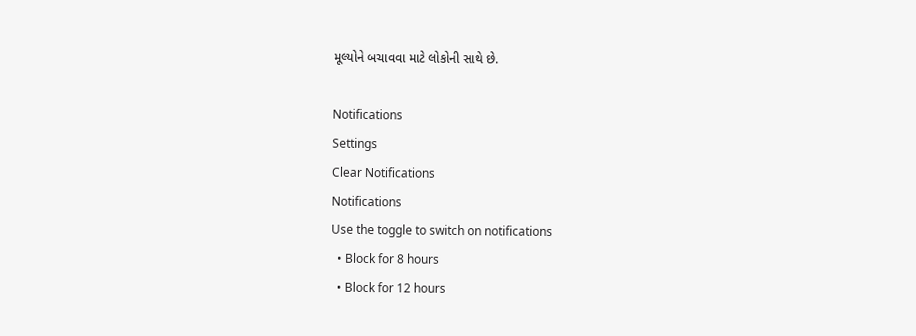મૂલ્યોને બચાવવા માટે લોકોની સાથે છે.

Notifications
Settings
Clear Notifications
Notifications
Use the toggle to switch on notifications
  • Block for 8 hours
  • Block for 12 hours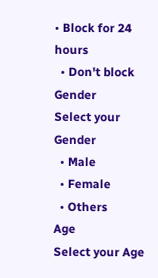• Block for 24 hours
  • Don't block
Gender
Select your Gender
  • Male
  • Female
  • Others
Age
Select your Age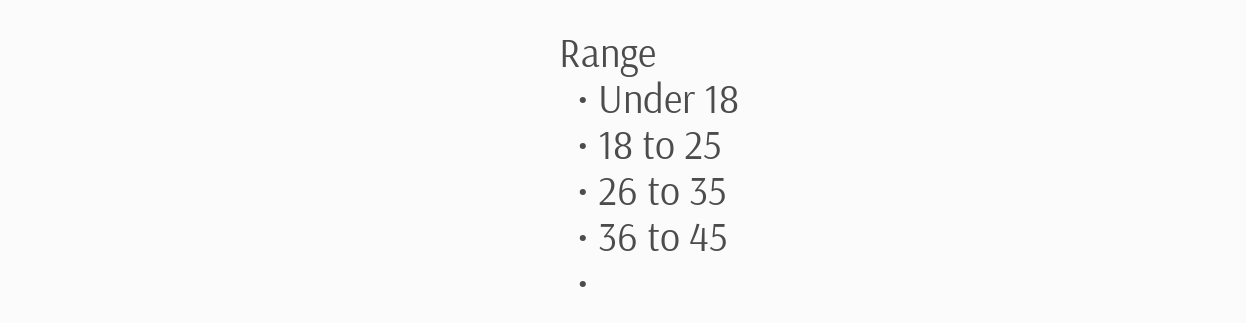Range
  • Under 18
  • 18 to 25
  • 26 to 35
  • 36 to 45
  •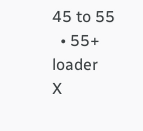45 to 55
  • 55+
loader
X